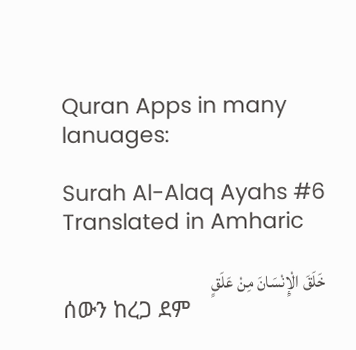Quran Apps in many lanuages:

Surah Al-Alaq Ayahs #6 Translated in Amharic

خَلَقَ الْإِنْسَانَ مِنْ عَلَقٍ
ሰውን ከረጋ ደም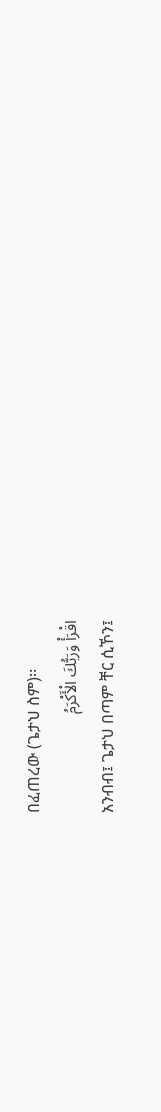በፈጠረው (ጌታህ ስም)፡፡
اقْرَأْ وَرَبُّكَ الْأَكْرَمُ
አንብብ፤ ጌታህ በጣም ቸር ሲኾን፤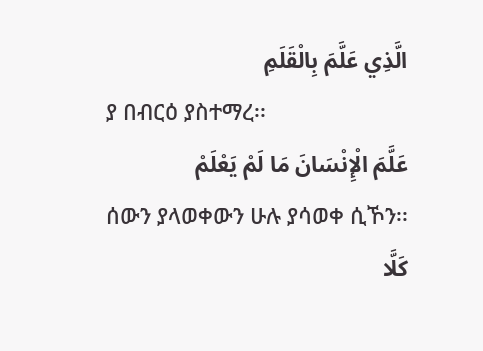الَّذِي عَلَّمَ بِالْقَلَمِ
ያ በብርዕ ያስተማረ፡፡
عَلَّمَ الْإِنْسَانَ مَا لَمْ يَعْلَمْ
ሰውን ያላወቀውን ሁሉ ያሳወቀ ሲኾን፡፡
كَلَّا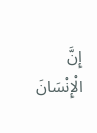إِنَّ الْإِنْسَانَ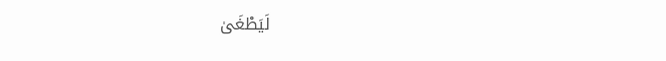لَيَطْغَىٰ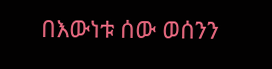በእውነቱ ሰው ወሰንን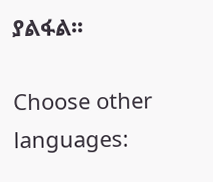ያልፋል፡፡

Choose other languages: